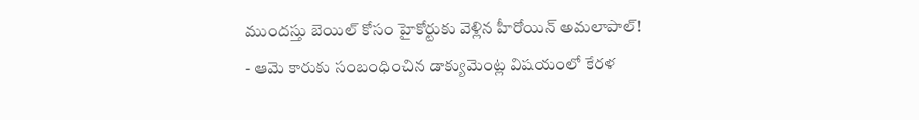ముందస్తు బెయిల్ కోసం హైకోర్టుకు వెళ్లిన హీరోయిన్ అమలాపాల్!
- ఆమె కారుకు సంబంధించిన డాక్యుమెంట్ల విషయంలో కేరళ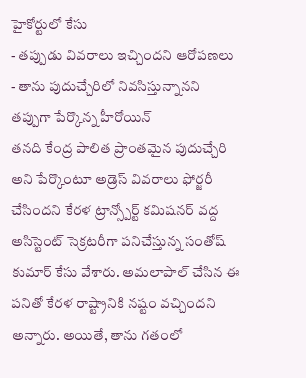హైకోర్టులో కేసు
- తప్పుడు వివరాలు ఇచ్చిందని ఆరోపణలు
- తాను పుదుచ్చేరిలో నివసిస్తున్నానని తప్పుగా పేర్కొన్న హీరోయిన్
తనది కేంద్ర పాలిత ప్రాంతమైన పుదుచ్చేరి అని పేర్కొంటూ అడ్రెస్ వివరాలు ఫోర్జరీ చేసిందని కేరళ ట్రాన్స్పోర్ట్ కమిషనర్ వద్ద అసిస్టెంట్ సెక్రటరీగా పనిచేస్తున్న సంతోష్ కుమార్ కేసు వేశారు. అమలాపాల్ చేసిన ఈ పనితో కేరళ రాష్ట్రానికి నష్టం వచ్చిందని అన్నారు. అయితే, తాను గతంలో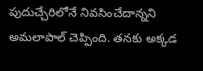పుదుచ్చేరిలోనే నివసించేదాన్నని అమలాపాల్ చెప్పింది. తనకు అక్కడ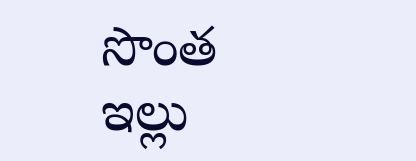సొంత ఇల్లు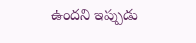ఉందని ఇప్పుడు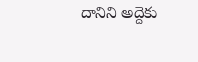దానిని అద్దెకు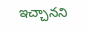ఇచ్చానని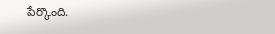పేర్కొంది.